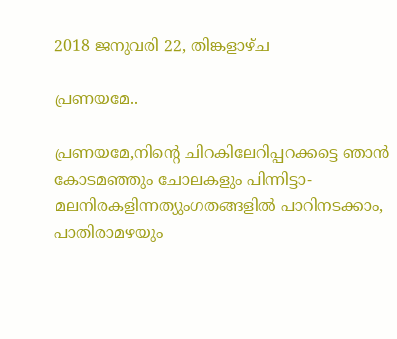2018 ജനുവരി 22, തിങ്കളാഴ്‌ച

പ്രണയമേ..

പ്രണയമേ,നിന്റെ ചിറകിലേറിപ്പറക്കട്ടെ ഞാൻ
കോടമഞ്ഞും ചോലകളും പിന്നിട്ടാ-
മലനിരകളിന്നത്യുംഗതങ്ങളിൽ പാറിനടക്കാം,
പാതിരാമഴയും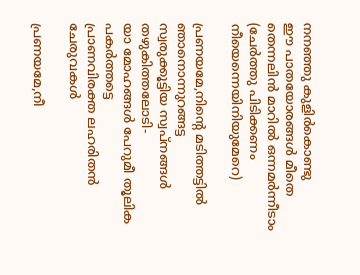നനഞ്ഞു കുളിർകൊണ്ടു
ഈ പാതയോരങ്ങൾ മീതെ തെന്നലിൻ മാറിൽ ഒന്നമർന്നീടാം
(ചേർത്തു പിടിക്കണം നീയെന്നെയിനിയുമേറെ)

പ്രണയമേ,നിന്റെ മടിത്തട്ടിൽ ഞാനൊന്നുറങ്ങട്ട
സ്വരുക്കൂട്ടിയ സ്വപ്നങ്ങൾ തഴുകിത്തലോടി-
യാ മോഹങ്ങൾ പേറുമീ തൂലിക പകർത്തട്ടെ
പ്രാണവിരക്ത ലഹരിതൻ ചേരുവകൾ

പ്രണയമേ,നീ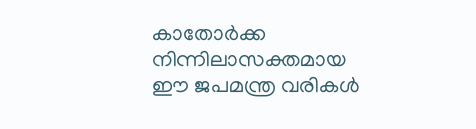കാതോർക്ക നിന്നിലാസക്തമായ
ഈ ജപമന്ത്ര വരികൾ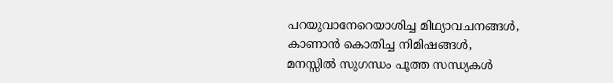പറയുവാനേറെയാശിച്ച മിഥ്യാവചനങ്ങൾ,
കാണാൻ കൊതിച്ച നിമിഷങ്ങൾ,
മനസ്സിൽ സുഗന്ധം പൂത്ത സന്ധ്യകൾ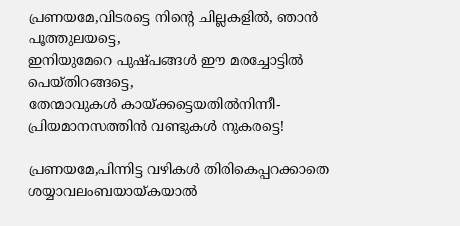പ്രണയമേ,വിടരട്ടെ നിന്റെ ചില്ലകളിൽ, ഞാൻ പൂത്തുലയട്ടെ,
ഇനിയുമേറെ പുഷ്പങ്ങൾ ഈ മരച്ചോട്ടിൽ പെയ്തിറങ്ങട്ടെ,
തേന്മാവുകൾ കായ്ക്കട്ടെയതിൽനിന്നീ-
പ്രിയമാനസത്തിൻ വണ്ടുകൾ നുകരട്ടെ!

പ്രണയമേ,പിന്നിട്ട വഴികൾ തിരികെപ്പറക്കാതെ ശയ്യാവലംബയായ്കയാൽ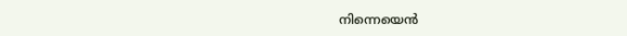നിന്നെയെൻ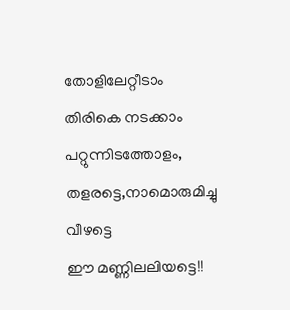തോളിലേറ്റീടാം
തിരികെ നടക്കാം പറ്റുന്നിടത്തോളം,
തളരട്ടെ,നാമൊരുമിച്ചു വീഴട്ടെ
ഈ മണ്ണിലലിയട്ടെ!!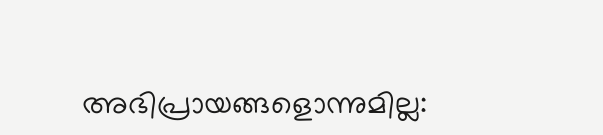അഭിപ്രായങ്ങളൊന്നുമില്ല: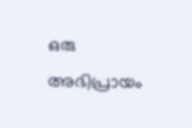ഒരു അഭിപ്രായം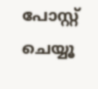പോസ്റ്റ് ചെയ്യൂ